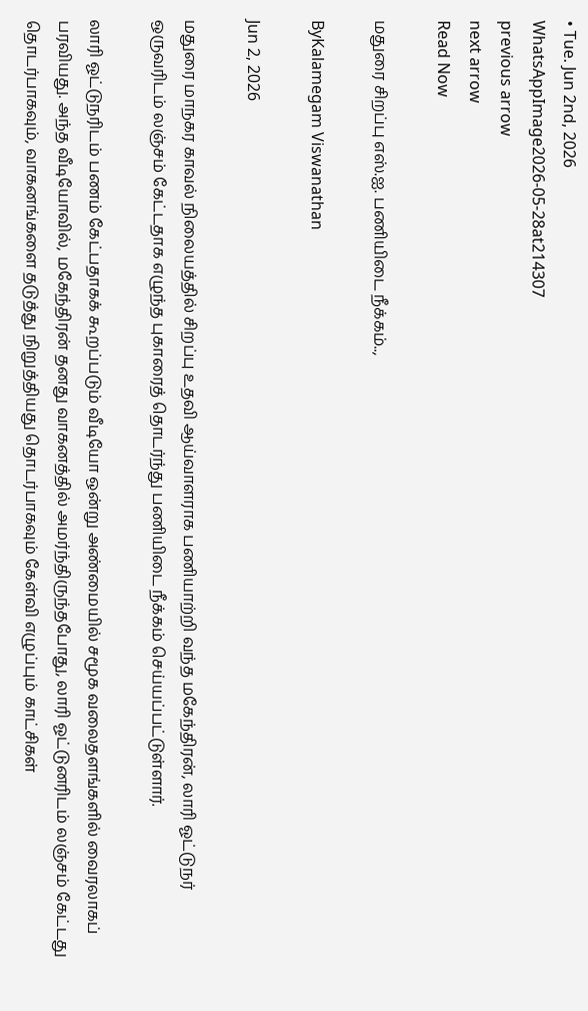• Tue. Jun 2nd, 2026
WhatsAppImage2026-05-28at214307
previous arrow
next arrow
Read Now

மதுரை சிறப்பு எஸ்.ஐ. பணியிடை நீக்கம்..,

ByKalamegam Viswanathan

Jun 2, 2026

மதுரை மாநகர காவல் நிலையத்தில் சிறப்பு உதவி ஆய்வாளராக பணியாற்றி வந்த மகேந்திரன், லாரி ஓட்டுநர் ஒருவரிடம் லஞ்சம் கேட்டதாக எழுந்த புகாரைத் தொடர்ந்து பணியிடை நீக்கம் செய்யப்பட்டுள்ளார்.

லாரி ஓட்டுநரிடம் பணம் கேட்பதாகக் கூறப்படும் வீடியோ ஒன்று அண்மையில் சமூக வலைதளங்களில் வைரலாகப் பரவியது. அந்த வீடியோவில், மகேந்திரன் தனது வாகனத்தில் அமர்ந்திருந்தபோது, லாரி ஓட்டுனரிடம் லஞ்சம் கேட்டது தொடர்பாகவும், வாகனங்களை தடுத்து நிறுத்தியது தொடர்பாகவும் கேள்வி எழுப்பும் காட்சிகள்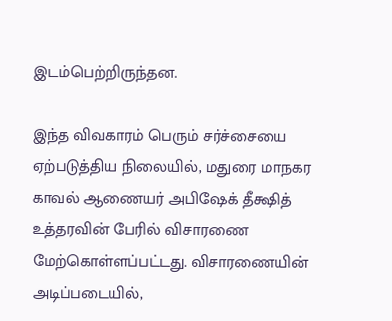இடம்பெற்றிருந்தன.

இந்த விவகாரம் பெரும் சர்ச்சையை ஏற்படுத்திய நிலையில், மதுரை மாநகர காவல் ஆணையர் அபிஷேக் தீக்ஷித் உத்தரவின் பேரில் விசாரணை மேற்கொள்ளப்பட்டது. விசாரணையின் அடிப்படையில்,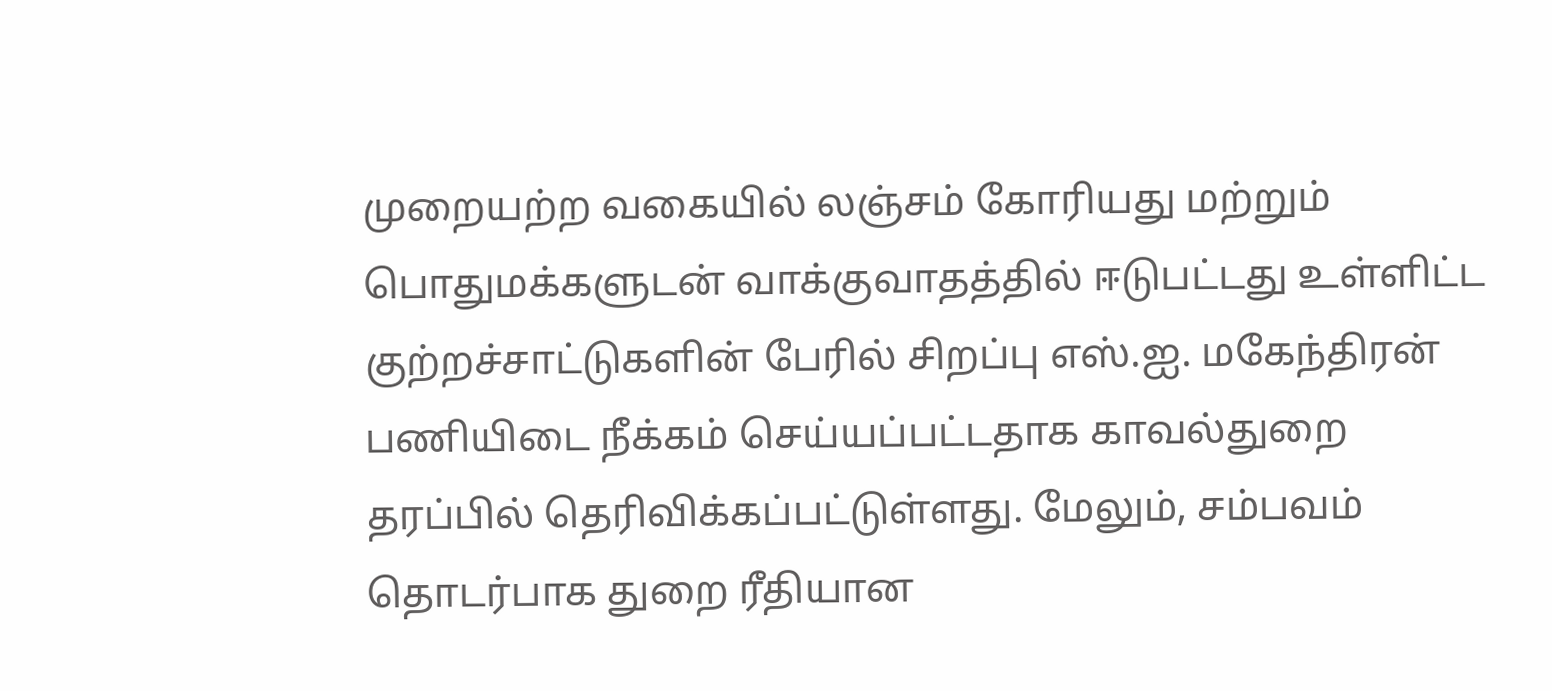முறையற்ற வகையில் லஞ்சம் கோரியது மற்றும் பொதுமக்களுடன் வாக்குவாதத்தில் ஈடுபட்டது உள்ளிட்ட குற்றச்சாட்டுகளின் பேரில் சிறப்பு எஸ்.ஐ. மகேந்திரன் பணியிடை நீக்கம் செய்யப்பட்டதாக காவல்துறை தரப்பில் தெரிவிக்கப்பட்டுள்ளது. மேலும், சம்பவம் தொடர்பாக துறை ரீதியான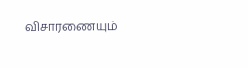விசாரணையும்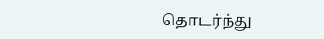தொடர்ந்து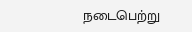நடைபெற்று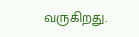வருகிறது.